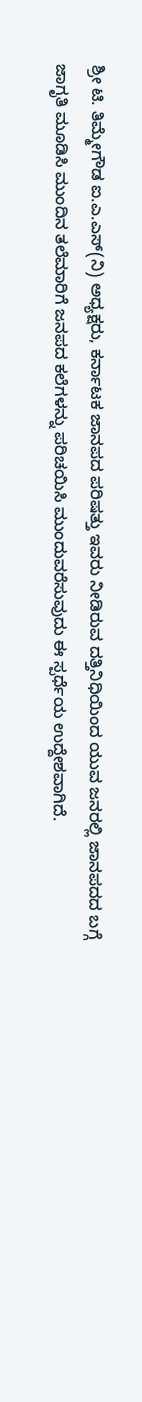ಶ್ರೀ ಟಿ. ತಿಮ್ಮೇಗೌಡ ಐ.ಎ.ಎಸ್(ನಿ) ಅಧ್ಯಕ್ಷರು, ಕರ್ನಾಟಕ ಜಾನಪದ ಪರಿಷತ್ತು ಇವರು ನೀಡಿರುವ ದತ್ತಿನಿಧಿಯಿಂದ ಯುವ ಜನರಲ್ಲಿ ಜಾನಪದದ ಬಗ್ಗೆ ಜಾಗೃತಿ ಮೂಡಿಸಿ ಮುಂದಿನ ತಲೆಮಾರಿಗೆ ಜನಪದ ಕಲೆಗಳನ್ನು ಪರಿಚಯಿಸಿ ಮುಂದುವರೆಸುವುದು ಈ ಸ್ಪರ್ಧೆಯ ಉದ್ದೇಶವಾಗಿದೆ.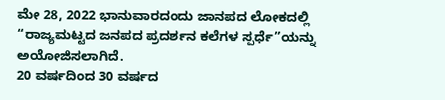ಮೇ 28, 2022 ಭಾನುವಾರದಂದು ಜಾನಪದ ಲೋಕದಲ್ಲಿ “ರಾಜ್ಯಮಟ್ಟದ ಜನಪದ ಪ್ರದರ್ಶನ ಕಲೆಗಳ ಸ್ಪರ್ಧೆ”ಯನ್ನು ಅಯೋಜಿಸಲಾಗಿದೆ.
20 ವರ್ಷದಿಂದ 30 ವರ್ಷದ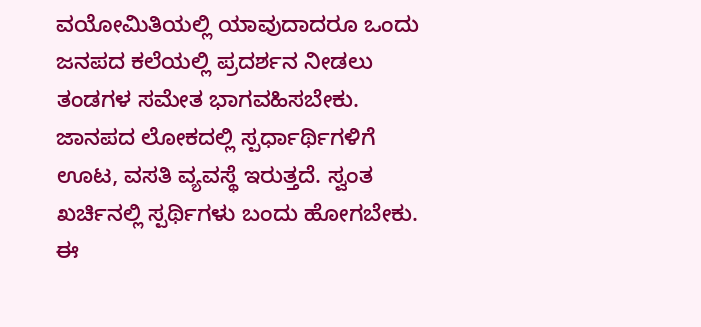ವಯೋಮಿತಿಯಲ್ಲಿ ಯಾವುದಾದರೂ ಒಂದು ಜನಪದ ಕಲೆಯಲ್ಲಿ ಪ್ರದರ್ಶನ ನೀಡಲು ತಂಡಗಳ ಸಮೇತ ಭಾಗವಹಿಸಬೇಕು. ಜಾನಪದ ಲೋಕದಲ್ಲಿ ಸ್ಪರ್ಧಾರ್ಥಿಗಳಿಗೆ ಊಟ, ವಸತಿ ವ್ಯವಸ್ಥೆ ಇರುತ್ತದೆ. ಸ್ವಂತ ಖರ್ಚಿನಲ್ಲಿ ಸ್ಪರ್ಥಿಗಳು ಬಂದು ಹೋಗಬೇಕು. ಈ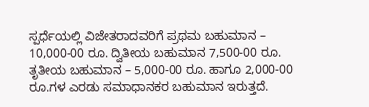ಸ್ಪರ್ಧೆಯಲ್ಲಿ ವಿಜೇತರಾದವರಿಗೆ ಪ್ರಥಮ ಬಹುಮಾನ – 10,000-00 ರೂ. ದ್ವಿತೀಯ ಬಹುಮಾನ 7,500-00 ರೂ. ತೃತೀಯ ಬಹುಮಾನ – 5,000-00 ರೂ. ಹಾಗೂ 2,000-00 ರೂ.ಗಳ ಎರಡು ಸಮಾಧಾನಕರ ಬಹುಮಾನ ಇರುತ್ತದೆ.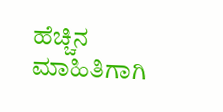ಹೆಚ್ಚಿನ ಮಾಹಿತಿಗಾಗಿ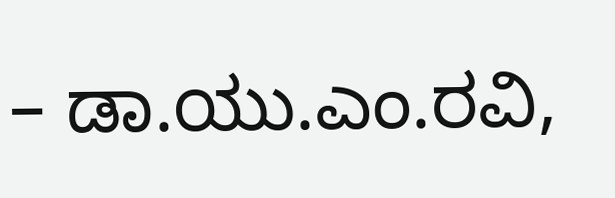– ಡಾ.ಯು.ಎಂ.ರವಿ,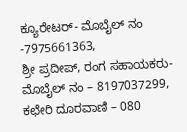ಕ್ಯೂರೇಟರ್- ಮೊಬೈಲ್ ನಂ -7975661363,
ಶ್ರೀ ಪ್ರದೀಪ್, ರಂಗ ಸಹಾಯಕರು- ಮೊಬೈಲ್ ನಂ – 8197037299,
ಕಛೇರಿ ದೂರವಾಣಿ – 080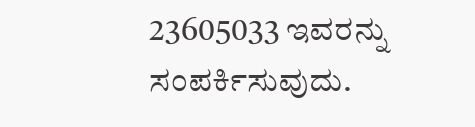23605033 ಇವರನ್ನು ಸಂಪರ್ಕಿಸುವುದು.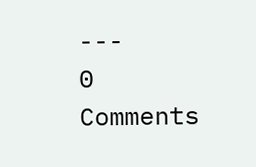---
0 Comments